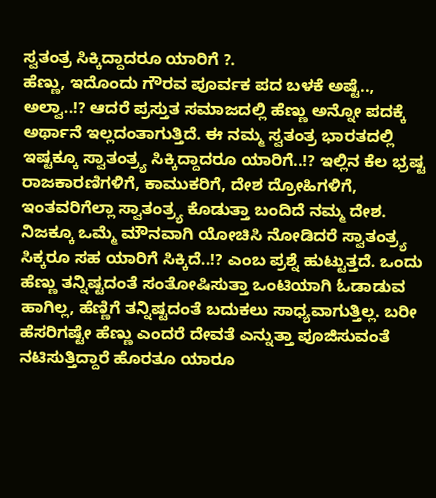ಸ್ವತಂತ್ರ ಸಿಕ್ಕಿದ್ದಾದರೂ ಯಾರಿಗೆ ?.
ಹೆಣ್ಣು, ಇದೊಂದು ಗೌರವ ಪೂರ್ವಕ ಪದ ಬಳಕೆ ಅಷ್ಟೆ.., ಅಲ್ವಾ..!? ಆದರೆ ಪ್ರಸ್ತುತ ಸಮಾಜದಲ್ಲಿ ಹೆಣ್ಣು ಅನ್ನೋ ಪದಕ್ಕೆ ಅರ್ಥಾನೆ ಇಲ್ಲದಂತಾಗುತ್ತಿದೆ. ಈ ನಮ್ಮ ಸ್ವತಂತ್ರ ಭಾರತದಲ್ಲಿ ಇಷ್ಟಕ್ಕೂ ಸ್ವಾತಂತ್ರ್ಯ ಸಿಕ್ಕಿದ್ದಾದರೂ ಯಾರಿಗೆ..!? ಇಲ್ಲಿನ ಕೆಲ ಭ್ರಷ್ಟ ರಾಜಕಾರಣಿಗಳಿಗೆ, ಕಾಮುಕರಿಗೆ, ದೇಶ ದ್ರೋಹಿಗಳಿಗೆ, ಇಂತವರಿಗೆಲ್ಲಾ ಸ್ವಾತಂತ್ರ್ಯ ಕೊಡುತ್ತಾ ಬಂದಿದೆ ನಮ್ಮ ದೇಶ. ನಿಜಕ್ಕೂ ಒಮ್ಮೆ ಮೌನವಾಗಿ ಯೋಚಿಸಿ ನೋಡಿದರೆ ಸ್ವಾತಂತ್ರ್ಯ ಸಿಕ್ಕರೂ ಸಹ ಯಾರಿಗೆ ಸಿಕ್ಕಿದೆ..!? ಎಂಬ ಪ್ರಶ್ನೆ ಹುಟ್ಟುತ್ತದೆ. ಒಂದು ಹೆಣ್ಣು ತನ್ನಿಷ್ಟದಂತೆ ಸಂತೋಷಿಸುತ್ತಾ ಒಂಟಿಯಾಗಿ ಓಡಾಡುವ ಹಾಗಿಲ್ಲ, ಹೆಣ್ಣಿಗೆ ತನ್ನಿಷ್ಟದಂತೆ ಬದುಕಲು ಸಾಧ್ಯವಾಗುತ್ತಿಲ್ಲ. ಬರೀ ಹೆಸರಿಗಷ್ಟೇ ಹೆಣ್ಣು ಎಂದರೆ ದೇವತೆ ಎನ್ನುತ್ತಾ ಪೂಜಿಸುವಂತೆ ನಟಿಸುತ್ತಿದ್ದಾರೆ ಹೊರತೂ ಯಾರೂ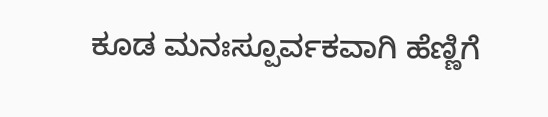ಕೂಡ ಮನಃಸ್ಪೂರ್ವಕವಾಗಿ ಹೆಣ್ಣಿಗೆ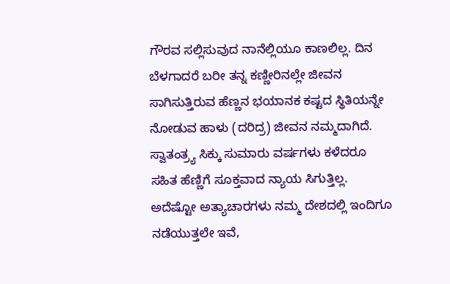ಗೌರವ ಸಲ್ಲಿಸುವುದ ನಾನೆಲ್ಲಿಯೂ ಕಾಣಲಿಲ್ಲ. ದಿನ ಬೆಳಗಾದರೆ ಬರೀ ತನ್ನ ಕಣ್ಣೀರಿನಲ್ಲೇ ಜೀವನ ಸಾಗಿಸುತ್ತಿರುವ ಹೆಣ್ಣನ ಭಯಾನಕ ಕಷ್ಟದ ಸ್ಥಿತಿಯನ್ನೇ ನೋಡುವ ಹಾಳು (ದರಿದ್ರ) ಜೀವನ ನಮ್ಮದಾಗಿದೆ. ಸ್ವಾತಂತ್ರ್ಯ ಸಿಕ್ಕು ಸುಮಾರು ವರ್ಷಗಳು ಕಳೆದರೂ ಸಹಿತ ಹೆಣ್ಣಿಗೆ ಸೂಕ್ತವಾದ ನ್ಯಾಯ ಸಿಗುತ್ತಿಲ್ಲ. ಅದೆಷ್ಟೋ ಅತ್ಯಾಚಾರಗಳು ನಮ್ಮ ದೇಶದಲ್ಲಿ ಇಂದಿಗೂ ನಡೆಯುತ್ತಲೇ ಇವೆ,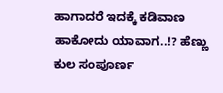ಹಾಗಾದರೆ ಇದಕ್ಕೆ ಕಡಿವಾಣ ಹಾಕೋದು ಯಾವಾಗ..!? ಹೆಣ್ಣು ಕುಲ ಸಂಪೂರ್ಣ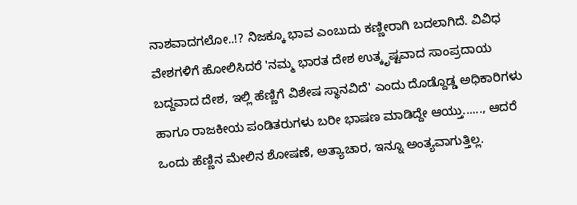ನಾಶವಾದಗಲೋ..!? ನಿಜಕ್ಕೂ ಭಾವ ಎಂಬುದು ಕಣ್ಣೀರಾಗಿ ಬದಲಾಗಿದೆ. ವಿವಿಧ ವೇಶಗಳಿಗೆ ಹೋಲಿಸಿದರೆ 'ನಮ್ಮ ಭಾರತ ದೇಶ ಉತ್ಕೃಷ್ಟವಾದ ಸಾಂಪ್ರದಾಯ ಬದ್ದವಾದ ದೇಶ, ಇಲ್ಲಿ ಹೆಣ್ಣಿಗೆ ವಿಶೇಷ ಸ್ಥಾನವಿದೆ' ಎಂದು ದೊಡ್ದೊಡ್ಡ ಅಧಿಕಾರಿಗಳು ಹಾಗೂ ರಾಜಕೀಯ ಪಂಡಿತರುಗಳು ಬರೀ ಭಾಷಣ ಮಾಡಿದ್ದೇ ಆಯ್ತು......, ಆದರೆ ಒಂದು ಹೆಣ್ಣಿನ ಮೇಲಿನ ಶೋಷಣೆ, ಅತ್ಯಾಚಾರ, ಇನ್ನೂ ಅಂತ್ಯವಾಗುತ್ತಿಲ್ಲ.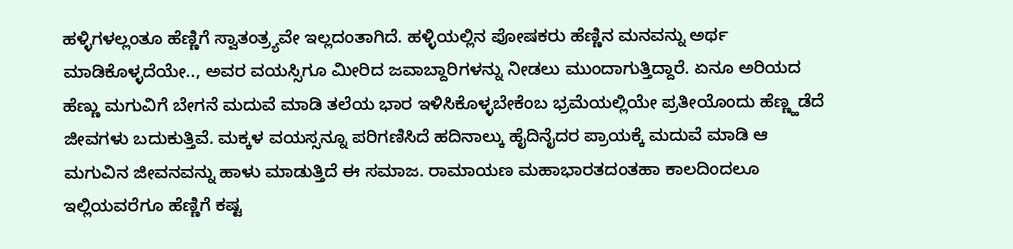ಹಳ್ಳಿಗಳಲ್ಲಂತೂ ಹೆಣ್ಣಿಗೆ ಸ್ವಾತಂತ್ರ್ಯವೇ ಇಲ್ಲದಂತಾಗಿದೆ. ಹಳ್ಳಿಯಲ್ಲಿನ ಪೋಷಕರು ಹೆಣ್ಣಿನ ಮನವನ್ನು ಅರ್ಥ ಮಾಡಿಕೊಳ್ಳದೆಯೇ.., ಅವರ ವಯಸ್ಸಿಗೂ ಮೀರಿದ ಜವಾಬ್ದಾರಿಗಳನ್ನು ನೀಡಲು ಮುಂದಾಗುತ್ತಿದ್ದಾರೆ. ಏನೂ ಅರಿಯದ ಹೆಣ್ಣು ಮಗುವಿಗೆ ಬೇಗನೆ ಮದುವೆ ಮಾಡಿ ತಲೆಯ ಭಾರ ಇಳಿಸಿಕೊಳ್ಳಬೇಕೆಂಬ ಭ್ರಮೆಯಲ್ಲಿಯೇ ಪ್ರತೀಯೊಂದು ಹೆಣ್ಣ್ಹಡೆದೆ ಜೀವಗಳು ಬದುಕುತ್ತಿವೆ. ಮಕ್ಕಳ ವಯಸ್ಸನ್ನೂ ಪರಿಗಣಿಸಿದೆ ಹದಿನಾಲ್ಕು ಹೈದಿನೈದರ ಪ್ರಾಯಕ್ಕೆ ಮದುವೆ ಮಾಡಿ ಆ ಮಗುವಿನ ಜೀವನವನ್ನು ಹಾಳು ಮಾಡುತ್ತಿದೆ ಈ ಸಮಾಜ. ರಾಮಾಯಣ ಮಹಾಭಾರತದಂತಹಾ ಕಾಲದಿಂದಲೂ ಇಲ್ಲಿಯವರೆಗೂ ಹೆಣ್ಣಿಗೆ ಕಷ್ಟ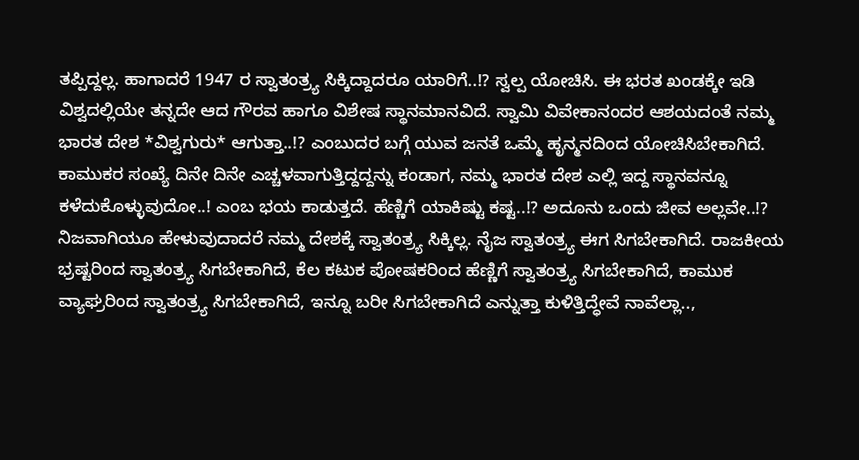ತಪ್ಪಿದ್ದಲ್ಲ. ಹಾಗಾದರೆ 1947 ರ ಸ್ವಾತಂತ್ರ್ಯ ಸಿಕ್ಕಿದ್ದಾದರೂ ಯಾರಿಗೆ..!? ಸ್ವಲ್ಪ ಯೋಚಿಸಿ. ಈ ಭರತ ಖಂಡಕ್ಕೇ ಇಡಿ ವಿಶ್ವದಲ್ಲಿಯೇ ತನ್ನದೇ ಆದ ಗೌರವ ಹಾಗೂ ವಿಶೇಷ ಸ್ಥಾನಮಾನವಿದೆ. ಸ್ವಾಮಿ ವಿವೇಕಾನಂದರ ಆಶಯದಂತೆ ನಮ್ಮ ಭಾರತ ದೇಶ *ವಿಶ್ವಗುರು* ಆಗುತ್ತಾ..!? ಎಂಬುದರ ಬಗ್ಗೆ ಯುವ ಜನತೆ ಒಮ್ಮೆ ಹೃನ್ಮನದಿಂದ ಯೋಚಿಸಿಬೇಕಾಗಿದೆ. ಕಾಮುಕರ ಸಂಖ್ಯೆ ದಿನೇ ದಿನೇ ಎಚ್ಚಳವಾಗುತ್ತಿದ್ದದ್ದನ್ನು ಕಂಡಾಗ, ನಮ್ಮ ಭಾರತ ದೇಶ ಎಲ್ಲಿ ಇದ್ದ ಸ್ಥಾನವನ್ನೂ ಕಳೆದುಕೊಳ್ಳುವುದೋ..! ಎಂಬ ಭಯ ಕಾಡುತ್ತದೆ. ಹೆಣ್ಣಿಗೆ ಯಾಕಿಷ್ಟು ಕಷ್ಟ..!? ಅದೂನು ಒಂದು ಜೀವ ಅಲ್ಲವೇ..!? ನಿಜವಾಗಿಯೂ ಹೇಳುವುದಾದರೆ ನಮ್ಮ ದೇಶಕ್ಕೆ ಸ್ವಾತಂತ್ರ್ಯ ಸಿಕ್ಕಿಲ್ಲ. ನೈಜ ಸ್ವಾತಂತ್ರ್ಯ ಈಗ ಸಿಗಬೇಕಾಗಿದೆ. ರಾಜಕೀಯ ಭ್ರಷ್ಟರಿಂದ ಸ್ವಾತಂತ್ರ್ಯ ಸಿಗಬೇಕಾಗಿದೆ, ಕೆಲ ಕಟುಕ ಪೋಷಕರಿಂದ ಹೆಣ್ಣಿಗೆ ಸ್ವಾತಂತ್ರ್ಯ ಸಿಗಬೇಕಾಗಿದೆ, ಕಾಮುಕ ವ್ಯಾಘ್ರರಿಂದ ಸ್ವಾತಂತ್ರ್ಯ ಸಿಗಬೇಕಾಗಿದೆ, ಇನ್ನೂ ಬರೀ ಸಿಗಬೇಕಾಗಿದೆ ಎನ್ನುತ್ತಾ ಕುಳಿತ್ತಿದ್ಧೇವೆ ನಾವೆಲ್ಲಾ..,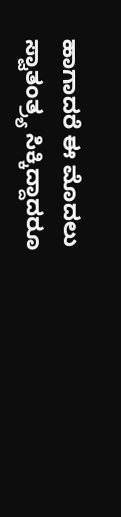ಹಾಗಾದರೆ ಈ ಮೊದಲು ಸ್ವಾತಂತ್ರ್ಯ ಸಿಕ್ಕಿದ್ದಾದರೂ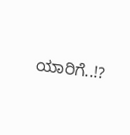ಯಾರಿಗೆ..!?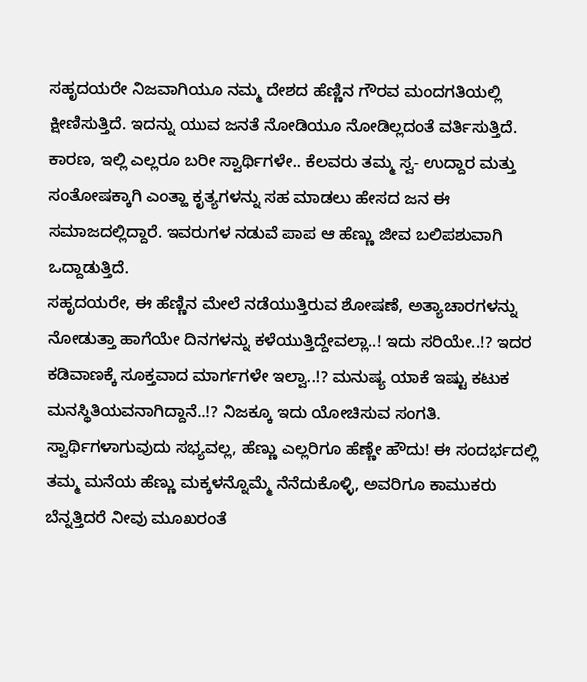ಸಹೃದಯರೇ ನಿಜವಾಗಿಯೂ ನಮ್ಮ ದೇಶದ ಹೆಣ್ಣಿನ ಗೌರವ ಮಂದಗತಿಯಲ್ಲಿ ಕ್ಷೀಣಿಸುತ್ತಿದೆ. ಇದನ್ನು ಯುವ ಜನತೆ ನೋಡಿಯೂ ನೋಡಿಲ್ಲದಂತೆ ವರ್ತಿಸುತ್ತಿದೆ. ಕಾರಣ, ಇಲ್ಲಿ ಎಲ್ಲರೂ ಬರೀ ಸ್ವಾರ್ಥಿಗಳೇ.. ಕೆಲವರು ತಮ್ಮ ಸ್ವ- ಉದ್ದಾರ ಮತ್ತು ಸಂತೋಷಕ್ಕಾಗಿ ಎಂತ್ಹಾ ಕೃತ್ಯಗಳನ್ನು ಸಹ ಮಾಡಲು ಹೇಸದ ಜನ ಈ ಸಮಾಜದಲ್ಲಿದ್ದಾರೆ. ಇವರುಗಳ ನಡುವೆ ಪಾಪ ಆ ಹೆಣ್ಣು ಜೀವ ಬಲಿಪಶುವಾಗಿ ಒದ್ದಾಡುತ್ತಿದೆ.
ಸಹೃದಯರೇ, ಈ ಹೆಣ್ಣಿನ ಮೇಲೆ ನಡೆಯುತ್ತಿರುವ ಶೋಷಣೆ, ಅತ್ಯಾಚಾರಗಳನ್ನು ನೋಡುತ್ತಾ ಹಾಗೆಯೇ ದಿನಗಳನ್ನು ಕಳೆಯುತ್ತಿದ್ದೇವಲ್ಲಾ..! ಇದು ಸರಿಯೇ..!? ಇದರ ಕಡಿವಾಣಕ್ಕೆ ಸೂಕ್ತವಾದ ಮಾರ್ಗಗಳೇ ಇಲ್ವಾ..!? ಮನುಷ್ಯ ಯಾಕೆ ಇಷ್ಟು ಕಟುಕ ಮನಸ್ಥಿತಿಯವನಾಗಿದ್ದಾನೆ..!? ನಿಜಕ್ಕೂ ಇದು ಯೋಚಿಸುವ ಸಂಗತಿ. ಸ್ವಾರ್ಥಿಗಳಾಗುವುದು ಸಭ್ಯವಲ್ಲ, ಹೆಣ್ಣು ಎಲ್ಲರಿಗೂ ಹೆಣ್ಣೇ ಹೌದು! ಈ ಸಂದರ್ಭದಲ್ಲಿ ತಮ್ಮ ಮನೆಯ ಹೆಣ್ಣು ಮಕ್ಕಳನ್ನೊಮ್ಮೆ ನೆನೆದುಕೊಳ್ಳಿ, ಅವರಿಗೂ ಕಾಮುಕರು ಬೆನ್ನತ್ತಿದರೆ ನೀವು ಮೂಖರಂತೆ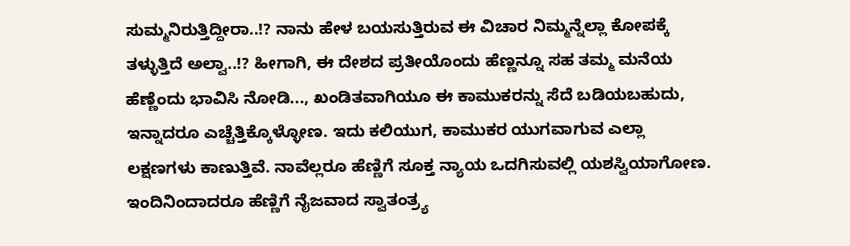ಸುಮ್ಮನಿರುತ್ತಿದ್ದೀರಾ..!? ನಾನು ಹೇಳ ಬಯಸುತ್ತಿರುವ ಈ ವಿಚಾರ ನಿಮ್ಮನ್ನೆಲ್ಲಾ ಕೋಪಕ್ಕೆ ತಳ್ಳುತ್ತಿದೆ ಅಲ್ವಾ..!? ಹೀಗಾಗಿ, ಈ ದೇಶದ ಪ್ರತೀಯೊಂದು ಹೆಣ್ಣನ್ನೂ ಸಹ ತಮ್ಮ ಮನೆಯ ಹೆಣ್ಣೆಂದು ಭಾವಿಸಿ ನೋಡಿ..., ಖಂಡಿತವಾಗಿಯೂ ಈ ಕಾಮುಕರನ್ನು ಸೆದೆ ಬಡಿಯಬಹುದು, ಇನ್ನಾದರೂ ಎಚ್ಚೆತ್ತಿಕ್ಕೊಳ್ಳೋಣ. ಇದು ಕಲಿಯುಗ, ಕಾಮುಕರ ಯುಗವಾಗುವ ಎಲ್ಲಾ ಲಕ್ಷಣಗಳು ಕಾಣುತ್ತಿವೆ. ನಾವೆಲ್ಲರೂ ಹೆಣ್ಣಿಗೆ ಸೂಕ್ತ ನ್ಯಾಯ ಒದಗಿಸುವಲ್ಲಿ ಯಶಸ್ವಿಯಾಗೋಣ. ಇಂದಿನಿಂದಾದರೂ ಹೆಣ್ಣಿಗೆ ನೈಜವಾದ ಸ್ವಾತಂತ್ರ್ಯ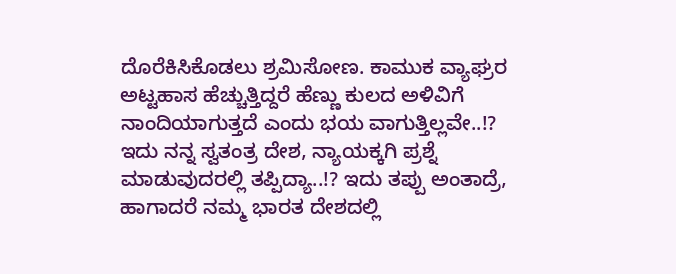ದೊರೆಕಿಸಿಕೊಡಲು ಶ್ರಮಿಸೋಣ. ಕಾಮುಕ ವ್ಯಾಘ್ರರ ಅಟ್ಟಹಾಸ ಹೆಚ್ಚುತ್ತಿದ್ದರೆ ಹೆಣ್ಣು ಕುಲದ ಅಳಿವಿಗೆ ನಾಂದಿಯಾಗುತ್ತದೆ ಎಂದು ಭಯ ವಾಗುತ್ತಿಲ್ಲವೇ..!? ಇದು ನನ್ನ ಸ್ವತಂತ್ರ ದೇಶ, ನ್ಯಾಯಕ್ಕಗಿ ಪ್ರಶ್ನೆ ಮಾಡುವುದರಲ್ಲಿ ತಪ್ಪಿದ್ಯಾ..!? ಇದು ತಪ್ಪು ಅಂತಾದ್ರೆ, ಹಾಗಾದರೆ ನಮ್ಮ ಭಾರತ ದೇಶದಲ್ಲಿ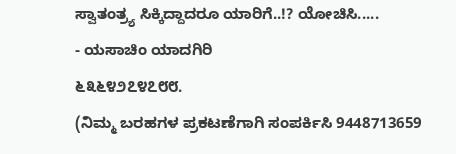ಸ್ವಾತಂತ್ರ್ಯ ಸಿಕ್ಕಿದ್ದಾದರೂ ಯಾರಿಗೆ..!? ಯೋಚಿಸಿ.....
- ಯಸಾಚಿಂ ಯಾದಗಿರಿ
೬೩೬೪೨೭೪೭೮೮.
(ನಿಮ್ಮ ಬರಹಗಳ ಪ್ರಕಟಣೆಗಾಗಿ ಸಂಪರ್ಕಿಸಿ 9448713659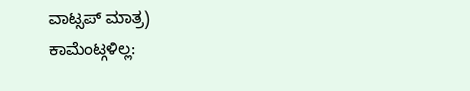ವಾಟ್ಸಪ್ ಮಾತ್ರ)
ಕಾಮೆಂಟ್ಗಳಿಲ್ಲ: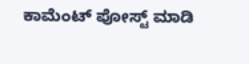ಕಾಮೆಂಟ್ ಪೋಸ್ಟ್ ಮಾಡಿ